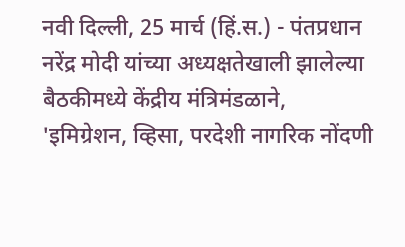नवी दिल्ली, 25 मार्च (हिं.स.) - पंतप्रधान नरेंद्र मोदी यांच्या अध्यक्षतेखाली झालेल्या बैठकीमध्ये केंद्रीय मंत्रिमंडळाने, 'इमिग्रेशन, व्हिसा, परदेशी नागरिक नोंदणी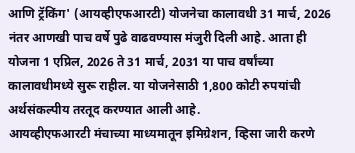आणि ट्रॅकिंग' (आयव्हीएफआरटी) योजनेचा कालावधी 31 मार्च, 2026 नंतर आणखी पाच वर्षे पुढे वाढवण्यास मंजुरी दिली आहे. आता ही योजना 1 एप्रिल, 2026 ते 31 मार्च, 2031 या पाच वर्षांच्या कालावधीमध्ये सुरू राहील. या योजनेसाठी 1,800 कोटी रुपयांची अर्थसंकल्पीय तरतूद करण्यात आली आहे.
आयव्हीएफआरटी मंचाच्या माध्यमातून इमिग्रेशन, व्हिसा जारी करणे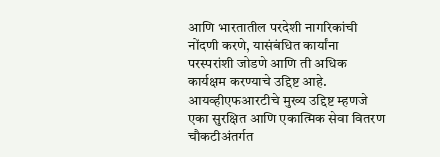आणि भारतातील परदेशी नागरिकांची नोंदणी करणे, यासंबंधित कार्यांना परस्परांशी जोडणे आणि ती अधिक कार्यक्षम करण्याचे उद्दिष्ट आहे. आयव्हीएफआरटीचे मुख्य उद्दिष्ट म्हणजे एका सुरक्षित आणि एकात्मिक सेवा वितरण चौकटीअंतर्गत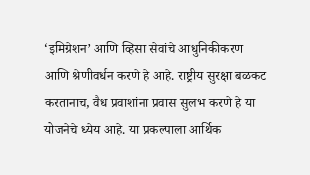‘इमिग्रेशन’ आणि व्हिसा सेवांचे आधुनिकीकरण आणि श्रेणीवर्धन करणे हे आहे. राष्ट्रीय सुरक्षा बळकट करतानाच, वैध प्रवाशांना प्रवास सुलभ करणे हे या योजनेचे ध्येय आहे. या प्रकल्पाला आर्थिक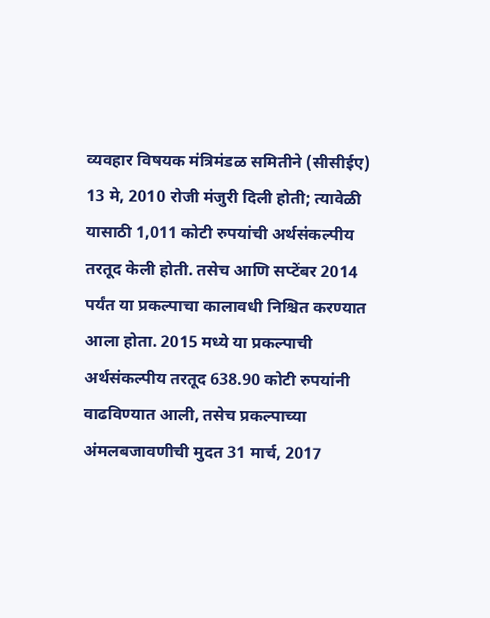व्यवहार विषयक मंत्रिमंडळ समितीने (सीसीईए) 13 मे, 2010 रोजी मंजुरी दिली होती; त्यावेळी यासाठी 1,011 कोटी रुपयांची अर्थसंकल्पीय तरतूद केली होती. तसेच आणि सप्टेंबर 2014 पर्यंत या प्रकल्पाचा कालावधी निश्चित करण्यात आला होता. 2015 मध्ये या प्रकल्पाची अर्थसंकल्पीय तरतूद 638.90 कोटी रुपयांनी वाढविण्यात आली, तसेच प्रकल्पाच्या अंमलबजावणीची मुदत 31 मार्च, 2017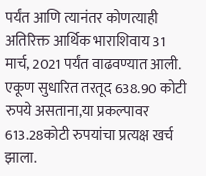पर्यंत आणि त्यानंतर कोणत्याही अतिरिक्त आर्थिक भाराशिवाय 31 मार्च, 2021 पर्यंत वाढवण्यात आली. एकूण सुधारित तरतूद 638.90 कोटी रुपये असताना,या प्रकल्पावर 613.28कोटी रुपयांचा प्रत्यक्ष खर्च झाला.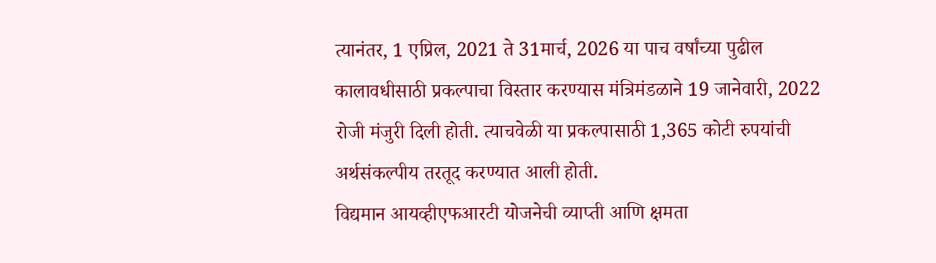त्यानंतर, 1 एप्रिल, 2021 ते 31मार्च, 2026 या पाच वर्षांच्या पुढील कालावधीसाठी प्रकल्पाचा विस्तार करण्यास मंत्रिमंडळाने 19 जानेवारी, 2022 रोजी मंजुरी दिली होती. त्याचवेळी या प्रकल्पासाठी 1,365 कोटी रुपयांची अर्थसंकल्पीय तरतूद करण्यात आली होती.
विद्यमान आयव्हीएफआरटी योजनेची व्याप्ती आणि क्षमता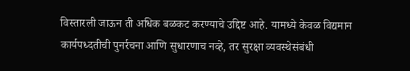विस्तारली जाऊन ती अधिक बळकट करण्याचे उद्दिष्ट आहे. यामध्ये केवळ विद्यमान कार्यपध्दतीची पुनर्रचना आणि सुधारणाच नव्हे, तर सुरक्षा व्यवस्थेसंबंधी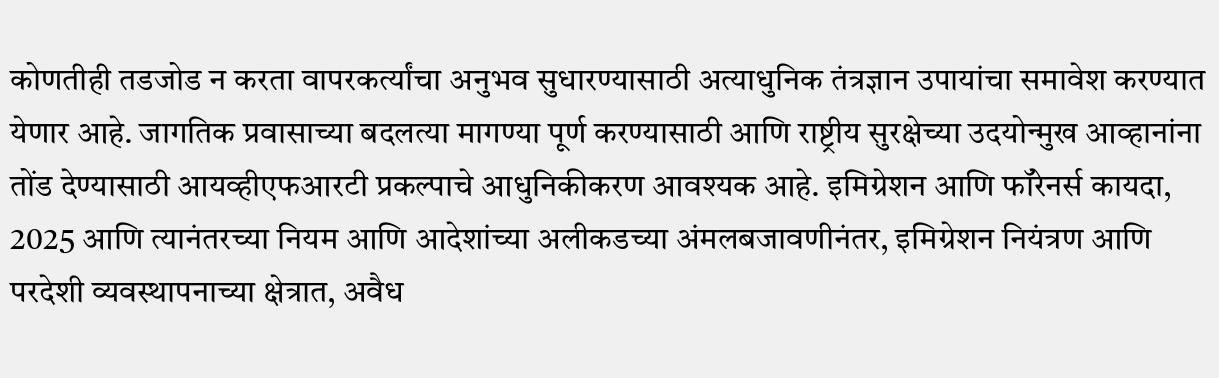कोणतीही तडजोड न करता वापरकर्त्यांचा अनुभव सुधारण्यासाठी अत्याधुनिक तंत्रज्ञान उपायांचा समावेश करण्यात येणार आहे. जागतिक प्रवासाच्या बदलत्या मागण्या पूर्ण करण्यासाठी आणि राष्ट्रीय सुरक्षेच्या उदयोन्मुख आव्हानांना तोंड देण्यासाठी आयव्हीएफआरटी प्रकल्पाचे आधुनिकीकरण आवश्यक आहे. इमिग्रेशन आणि फॉरेनर्स कायदा, 2025 आणि त्यानंतरच्या नियम आणि आदेशांच्या अलीकडच्या अंमलबजावणीनंतर, इमिग्रेशन नियंत्रण आणि परदेशी व्यवस्थापनाच्या क्षेत्रात, अवैध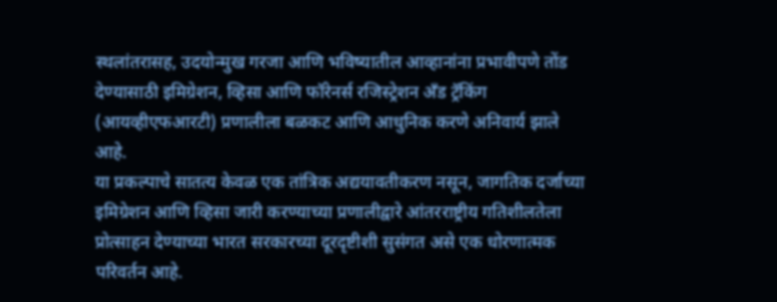स्थलांतरासह, उदयोन्मुख गरजा आणि भविष्यातील आव्हानांना प्रभावीपणे तोंड देण्यासाठी इमिग्रेशन, व्हिसा आणि फॉरेनर्स रजिस्ट्रेशन अँड ट्रॅकिंग (आयव्हीएफआरटी) प्रणालीला बळकट आणि आधुनिक करणे अनिवार्य झाले आहे.
या प्रकल्पाचे सातत्य केवळ एक तांत्रिक अद्ययावतीकरण नसून, जागतिक दर्जाच्या इमिग्रेशन आणि व्हिसा जारी करण्याच्या प्रणालीद्वारे आंतरराष्ट्रीय गतिशीलतेला प्रोत्साहन देण्याच्या भारत सरकारच्या दूरदृष्टीशी सुसंगत असे एक धोरणात्मक परिवर्तन आहे.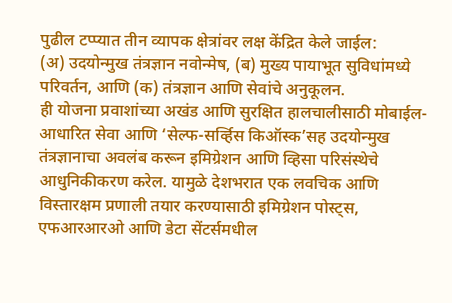पुढील टप्प्यात तीन व्यापक क्षेत्रांवर लक्ष केंद्रित केले जाईल:
(अ) उदयोन्मुख तंत्रज्ञान नवोन्मेष, (ब) मुख्य पायाभूत सुविधांमध्ये परिवर्तन, आणि (क) तंत्रज्ञान आणि सेवांचे अनुकूलन.
ही योजना प्रवाशांच्या अखंड आणि सुरक्षित हालचालीसाठी मोबाईल-आधारित सेवा आणि ‘सेल्फ-सर्व्हिस किऑस्क’सह उदयोन्मुख तंत्रज्ञानाचा अवलंब करून इमिग्रेशन आणि व्हिसा परिसंस्थेचे आधुनिकीकरण करेल. यामुळे देशभरात एक लवचिक आणि विस्तारक्षम प्रणाली तयार करण्यासाठी इमिग्रेशन पोस्ट्स, एफआरआरओ आणि डेटा सेंटर्समधील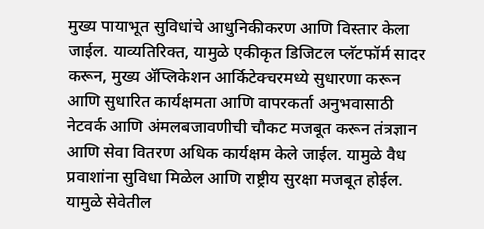मुख्य पायाभूत सुविधांचे आधुनिकीकरण आणि विस्तार केला जाईल. याव्यतिरिक्त, यामुळे एकीकृत डिजिटल प्लॅटफॉर्म सादर करून, मुख्य ॲप्लिकेशन आर्किटेक्चरमध्ये सुधारणा करून आणि सुधारित कार्यक्षमता आणि वापरकर्ता अनुभवासाठी नेटवर्क आणि अंमलबजावणीची चौकट मजबूत करून तंत्रज्ञान आणि सेवा वितरण अधिक कार्यक्षम केले जाईल. यामुळे वैध प्रवाशांना सुविधा मिळेल आणि राष्ट्रीय सुरक्षा मजबूत होईल. यामुळे सेवेतील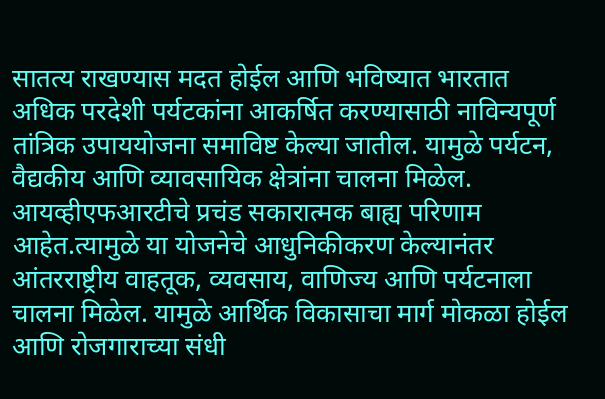सातत्य राखण्यास मदत होईल आणि भविष्यात भारतात अधिक परदेशी पर्यटकांना आकर्षित करण्यासाठी नाविन्यपूर्ण तांत्रिक उपाययोजना समाविष्ट केल्या जातील. यामुळे पर्यटन, वैद्यकीय आणि व्यावसायिक क्षेत्रांना चालना मिळेल. आयव्हीएफआरटीचे प्रचंड सकारात्मक बाह्य परिणाम आहेत.त्यामुळे या योजनेचे आधुनिकीकरण केल्यानंतर आंतरराष्ट्रीय वाहतूक, व्यवसाय, वाणिज्य आणि पर्यटनाला चालना मिळेल. यामुळे आर्थिक विकासाचा मार्ग मोकळा होईल आणि रोजगाराच्या संधी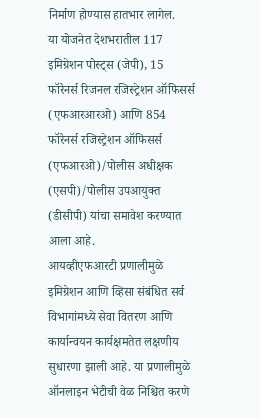निर्माण होण्यास हातभार लागेल.
या योजनेत देशभरातील 117 इमिग्रेशन पोस्ट्स (जेपी), 15 फॉरेनर्स रिजनल रजिस्ट्रेशन ऑफिसर्स (एफआरआरओ) आणि 854 फॉरेनर्स रजिस्ट्रेशन ऑफिसर्स (एफआरओ)/पोलीस अधीक्षक (एसपी)/पोलीस उपआयुक्त (डीसीपी) यांचा समावेश करण्यात आला आहे.
आयव्हीएफआरटी प्रणालीमुळे इमिग्रेशन आणि व्हिसा संबंधित सर्व विभागांमध्ये सेवा वितरण आणि कार्यान्वयन कार्यक्षमतेत लक्षणीय सुधारणा झाली आहे. या प्रणालीमुळे ऑनलाइन भेटीची वेळ निश्चित करणे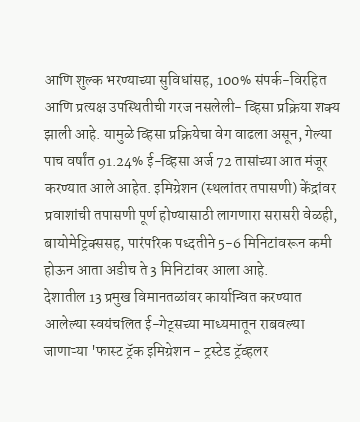आणि शुल्क भरण्याच्या सुविधांसह, 100% संपर्क-विरहित आणि प्रत्यक्ष उपस्थितीची गरज नसलेली- व्हिसा प्रक्रिया शक्य झाली आहे. यामुळे व्हिसा प्रक्रियेचा वेग वाढला असून, गेल्या पाच वर्षांत 91.24% ई-व्हिसा अर्ज 72 तासांच्या आत मंजूर करण्यात आले आहेत. इमिग्रेशन (स्थलांतर तपासणी) केंद्रांवर प्रवाशांची तपासणी पूर्ण होण्यासाठी लागणारा सरासरी वेळही, बायोमेट्रिक्ससह, पारंपरिक पध्दतीने 5-6 मिनिटांवरून कमी होऊन आता अडीच ते 3 मिनिटांवर आला आहे.
देशातील 13 प्रमुख विमानतळांवर कार्यान्वित करण्यात आलेल्या स्वयंचलित ई-गेट्सच्या माध्यमातून राबवल्या जाणाऱ्या 'फास्ट ट्रॅक इमिग्रेशन - ट्रस्टेड ट्रॅव्हलर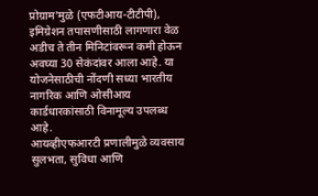प्रोग्राम'मुळे (एफटीआय-टीटीपी), इमिग्रेशन तपासणीसाठी लागणारा वेळ अडीच ते तीन मिनिटांवरून कमी होऊन अवघ्या 30 सेकंदांवर आला आहे. या योजनेसाठीची नोंदणी सध्या भारतीय नागरिक आणि ओसीआय कार्डधारकांसाठी विनामूल्य उपलब्ध आहे.
आयव्हीएफआरटी प्रणालीमुळे व्यवसाय सुलभता, सुविधा आणि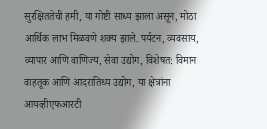सुरक्षिततेची हमी, या गोष्टी साध्य झाला असून, मोठा आर्थिक लाभ मिळवणे शक्य झाले. पर्यटन, व्यवसाय, व्यापार आणि वाणिज्य, सेवा उद्योग, विशेषत: विमान वाहतूक आणि आदरातिथ्य उद्योग, या क्षेत्रांना आयव्हीएफआरटी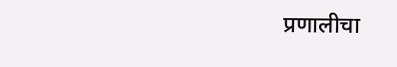प्रणालीचा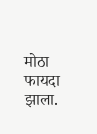मोठा फायदा झाला.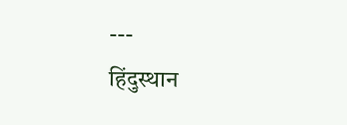---
हिंदुस्थान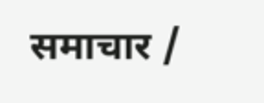समाचार /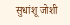सुधांशू जोशी